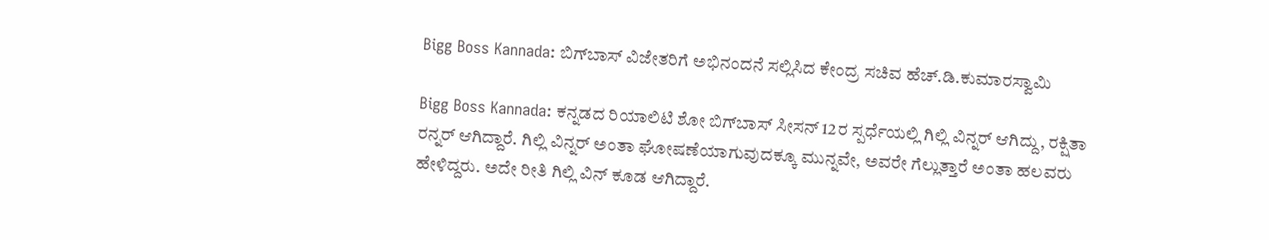Bigg Boss Kannada: ಬಿಗ್‌ಬಾಸ್ ವಿಜೇತರಿಗೆ ಅಭಿನಂದನೆ ಸಲ್ಲಿಸಿದ ಕೇಂದ್ರ ಸಚಿವ ಹೆಚ್.ಡಿ.ಕುಮಾರಸ್ವಾಮಿ

Bigg Boss Kannada: ಕನ್ನಡದ ರಿಯಾಲಿಟಿ ಶೋ ಬಿಗ್‌ಬಾಸ್ ಸೀಸನ್ 12ರ ಸ್ಪರ್ಧೆಯಲ್ಲಿ ಗಿಲ್ಲಿ ವಿನ್ನರ್ ಆಗಿದ್ದು, ರಕ್ಷಿತಾ ರನ್ನರ್ ಆಗಿದ್ದಾರೆ. ಗಿಲ್ಲಿ ವಿನ್ನರ್ ಅಂತಾ ಘೋಷಣೆಯಾಗುವುದಕ್ಕೂ ಮುನ್ನವೇ, ಅವರೇ ಗೆಲ್ಲುತ್ತಾರೆ ಅಂತಾ ಹಲವರು ಹೇಳಿದ್ದರು. ಅದೇ ರೀತಿ ಗಿಲ್ಲಿ ವಿನ್ ಕೂಡ ಆಗಿದ್ದಾರೆ.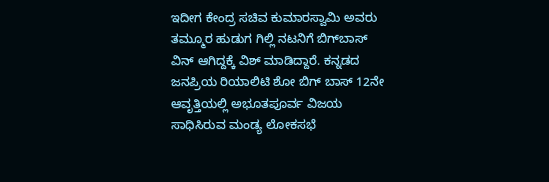ಇದೀಗ ಕೇಂದ್ರ ಸಚಿವ ಕುಮಾರಸ್ವಾಮಿ ಅವರು ತಮ್ಮೂರ ಹುಡುಗ ಗಿಲ್ಲಿ ನಟನಿಗೆ ಬಿಗ್‌ಬಾಸ್ ವಿನ್ ಆಗಿದ್ದಕ್ಕೆ ವಿಶ್ ಮಾಡಿದ್ದಾರೆ. ಕನ್ನಡದ ಜನಪ್ರಿಯ ರಿಯಾಲಿಟಿ ಶೋ ಬಿಗ್ ಬಾಸ್ 12ನೇ ಆವೃತ್ತಿಯಲ್ಲಿ ಅಭೂತಪೂರ್ವ ವಿಜಯ ಸಾಧಿಸಿರುವ ಮಂಡ್ಯ ಲೋಕಸಭೆ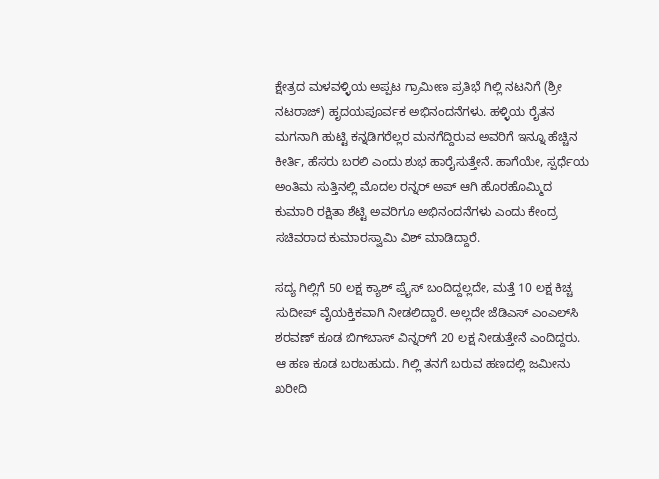ಕ್ಷೇತ್ರದ ಮಳವಳ್ಳಿಯ ಅಪ್ಪಟ ಗ್ರಾಮೀಣ ಪ್ರತಿಭೆ ಗಿಲ್ಲಿ ನಟನಿಗೆ (ಶ್ರೀ ನಟರಾಜ್) ಹೃದಯಪೂರ್ವಕ ಅಭಿನಂದನೆಗಳು. ಹಳ್ಳಿಯ ರೈತನ ಮಗನಾಗಿ ಹುಟ್ಟಿ ಕನ್ನಡಿಗರೆಲ್ಲರ ಮನಗೆದ್ದಿರುವ ಅವರಿಗೆ ಇನ್ನೂ ಹೆಚ್ಚಿನ ಕೀರ್ತಿ, ಹೆಸರು ಬರಲಿ ಎಂದು ಶುಭ ಹಾರೈಸುತ್ತೇನೆ. ಹಾಗೆಯೇ, ಸ್ಪರ್ಧೆಯ ಅಂತಿಮ ಸುತ್ತಿನಲ್ಲಿ ಮೊದಲ ರನ್ನರ್ ಅಪ್ ಆಗಿ ಹೊರಹೊಮ್ಮಿದ ಕುಮಾರಿ ರಕ್ಷಿತಾ ಶೆಟ್ಟಿ ಅವರಿಗೂ ಅಭಿನಂದನೆಗಳು ಎಂದು ಕೇಂದ್ರ ಸಚಿವರಾದ ಕುಮಾರಸ್ವಾಮಿ ವಿಶ್ ಮಾಡಿದ್ದಾರೆ.

ಸದ್ಯ ಗಿಲ್ಲಿಗೆ 50 ಲಕ್ಷ ಕ್ಯಾಶ್ ಪ್ರೈಸ್ ಬಂದಿದ್ದಲ್ಲದೇ, ಮತ್ತೆ 10 ಲಕ್ಷ ಕಿಚ್ಚ ಸುದೀಪ್ ವೈಯಕ್ತಿಕವಾಗಿ ನೀಡಲಿದ್ದಾರೆ. ಅಲ್ಲದೇ ಜೆಡಿಎಸ್ ಎಂಎಲ್‌ಸಿ ಶರವಣ್ ಕೂಡ ಬಿಗ್‌ಬಾಸ್ ವಿನ್ನರ್‌ಗೆ 20 ಲಕ್ಷ ನೀಡುತ್ತೇನೆ ಎಂದಿದ್ದರು. ಆ ಹಣ ಕೂಡ ಬರಬಹುದು. ಗಿಲ್ಲಿ ತನಗೆ ಬರುವ ಹಣದಲ್ಲಿ ಜಮೀನು ಖರೀದಿ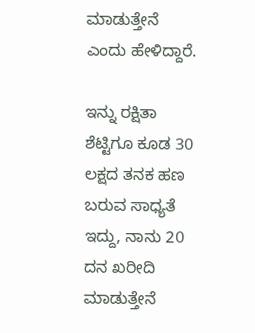ಮಾಡುತ್ತೇನೆ ಎಂದು ಹೇಳಿದ್ದಾರೆ.

ಇನ್ನು ರಕ್ಷಿತಾ ಶೆಟ್ಟಿಗೂ ಕೂಡ 30 ಲಕ್ಷದ ತನಕ ಹಣ ಬರುವ ಸಾಧ್ಯತೆ ಇದ್ದು, ನಾನು 20 ದನ ಖರೀದಿ ಮಾಡುತ್ತೇನೆ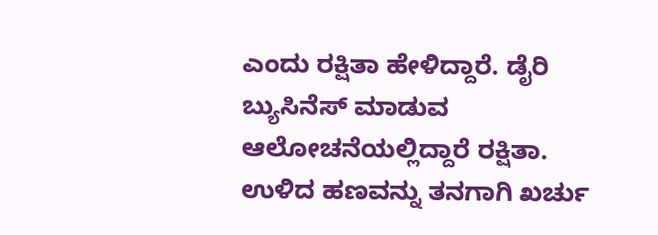ಎಂದು ರಕ್ಷಿತಾ ಹೇಳಿದ್ದಾರೆ. ಡೈರಿ ಬ್ಯುಸಿನೆಸ್ ಮಾಡುವ ಆಲೋಚನೆಯಲ್ಲಿದ್ದಾರೆ ರಕ್ಷಿತಾ. ಉಳಿದ ಹಣವನ್ನು ತನಗಾಗಿ ಖರ್ಚು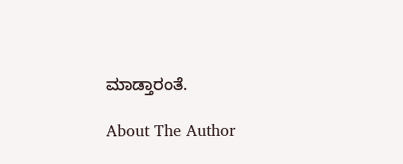ಮಾಡ್ತಾರಂತೆ.

About The Author